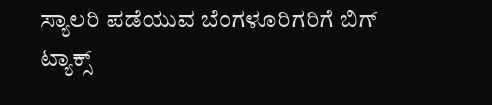ಸ್ಯಾಲರಿ ಪಡೆಯುವ ಬೆಂಗಳೂರಿಗರಿಗೆ ಬಿಗ್ ಟ್ಯಾಕ್ಸ್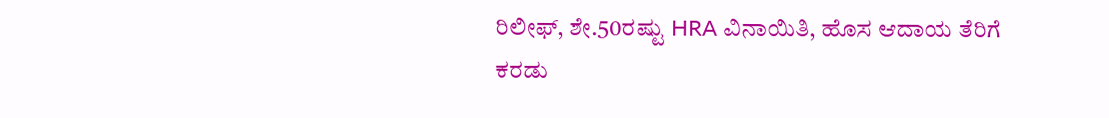ರಿಲೀಫ್, ಶೇ.50ರಷ್ಟು HRA ವಿನಾಯಿತಿ, ಹೊಸ ಆದಾಯ ತೆರಿಗೆ ಕರಡು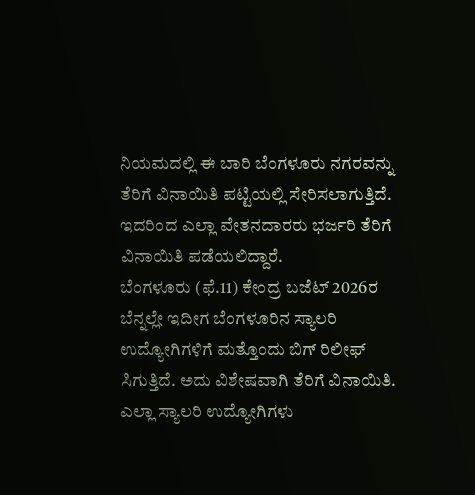ನಿಯಮದಲ್ಲಿ ಈ ಬಾರಿ ಬೆಂಗಳೂರು ನಗರವನ್ನು ತೆರಿಗೆ ವಿನಾಯಿತಿ ಪಟ್ಟಿಯಲ್ಲಿ ಸೇರಿಸಲಾಗುತ್ತಿದೆ. ಇದರಿಂದ ಎಲ್ಲಾ ವೇತನದಾರರು ಭರ್ಜರಿ ತೆರಿಗೆ ವಿನಾಯಿತಿ ಪಡೆಯಲಿದ್ದಾರೆ.
ಬೆಂಗಳೂರು (ಫೆ.11) ಕೇಂದ್ರ ಬಜೆಟ್ 2026ರ ಬೆನ್ನಲ್ಲೇ ಇದೀಗ ಬೆಂಗಳೂರಿನ ಸ್ಯಾಲರಿ ಉದ್ಯೋಗಿಗಳಿಗೆ ಮತ್ತೊಂದು ಬಿಗ್ ರಿಲೀಫ್ ಸಿಗುತ್ತಿದೆ. ಅದು ವಿಶೇಷವಾಗಿ ತೆರಿಗೆ ವಿನಾಯಿತಿ. ಎಲ್ಲಾ ಸ್ಯಾಲರಿ ಉದ್ಯೋಗಿಗಳು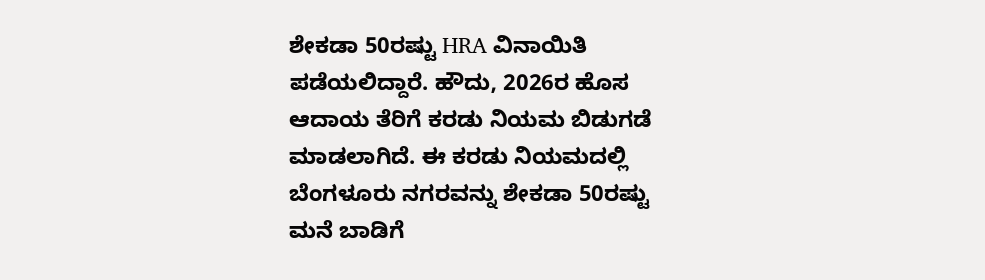ಶೇಕಡಾ 50ರಷ್ಟು HRA ವಿನಾಯಿತಿ ಪಡೆಯಲಿದ್ದಾರೆ. ಹೌದು, 2026ರ ಹೊಸ ಆದಾಯ ತೆರಿಗೆ ಕರಡು ನಿಯಮ ಬಿಡುಗಡೆ ಮಾಡಲಾಗಿದೆ. ಈ ಕರಡು ನಿಯಮದಲ್ಲಿ ಬೆಂಗಳೂರು ನಗರವನ್ನು ಶೇಕಡಾ 50ರಷ್ಟು ಮನೆ ಬಾಡಿಗೆ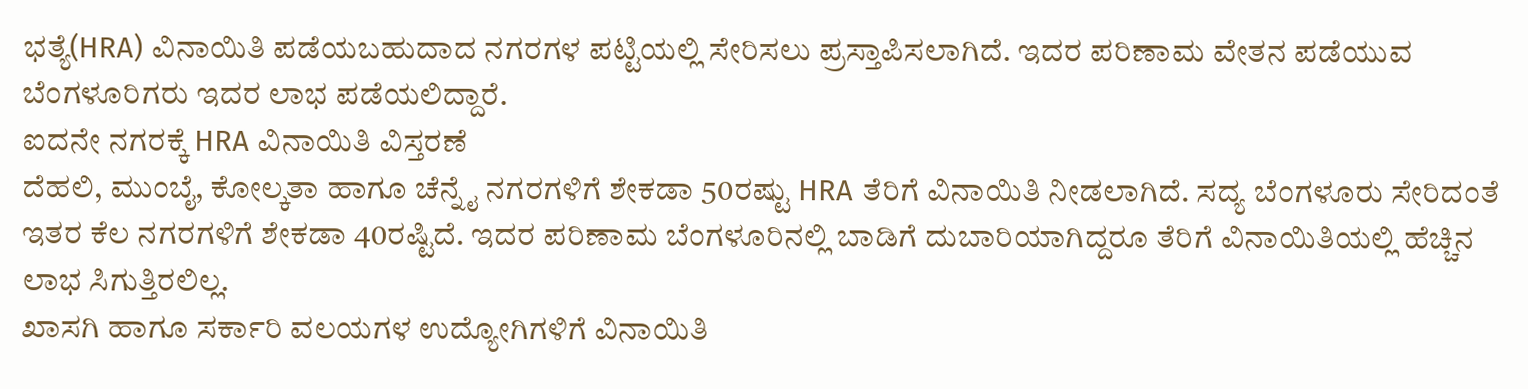ಭತ್ಯೆ(HRA) ವಿನಾಯಿತಿ ಪಡೆಯಬಹುದಾದ ನಗರಗಳ ಪಟ್ಟಿಯಲ್ಲಿ ಸೇರಿಸಲು ಪ್ರಸ್ತಾಪಿಸಲಾಗಿದೆ. ಇದರ ಪರಿಣಾಮ ವೇತನ ಪಡೆಯುವ ಬೆಂಗಳೂರಿಗರು ಇದರ ಲಾಭ ಪಡೆಯಲಿದ್ದಾರೆ.
ಐದನೇ ನಗರಕ್ಕೆ HRA ವಿನಾಯಿತಿ ವಿಸ್ತರಣೆ
ದೆಹಲಿ, ಮುಂಬೈ, ಕೋಲ್ಕತಾ ಹಾಗೂ ಚೆನ್ನೈ ನಗರಗಳಿಗೆ ಶೇಕಡಾ 50ರಷ್ಟು HRA ತೆರಿಗೆ ವಿನಾಯಿತಿ ನೀಡಲಾಗಿದೆ. ಸದ್ಯ ಬೆಂಗಳೂರು ಸೇರಿದಂತೆ ಇತರ ಕೆಲ ನಗರಗಳಿಗೆ ಶೇಕಡಾ 40ರಷ್ಟಿದೆ. ಇದರ ಪರಿಣಾಮ ಬೆಂಗಳೂರಿನಲ್ಲಿ ಬಾಡಿಗೆ ದುಬಾರಿಯಾಗಿದ್ದರೂ ತೆರಿಗೆ ವಿನಾಯಿತಿಯಲ್ಲಿ ಹೆಚ್ಚಿನ ಲಾಭ ಸಿಗುತ್ತಿರಲಿಲ್ಲ.
ಖಾಸಗಿ ಹಾಗೂ ಸರ್ಕಾರಿ ವಲಯಗಳ ಉದ್ಯೋಗಿಗಳಿಗೆ ವಿನಾಯಿತಿ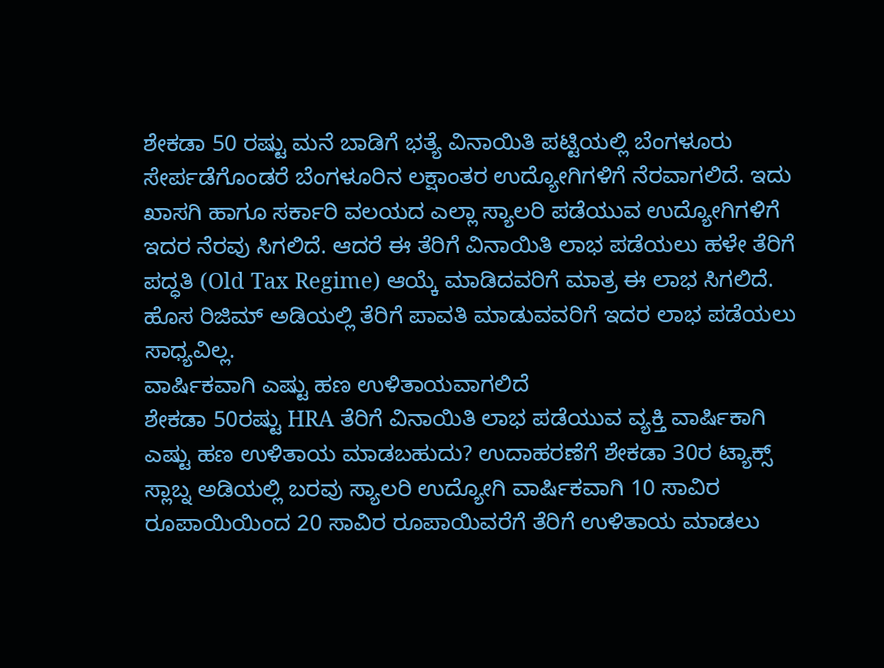ಶೇಕಡಾ 50 ರಷ್ಟು ಮನೆ ಬಾಡಿಗೆ ಭತ್ಯೆ ವಿನಾಯಿತಿ ಪಟ್ಟಿಯಲ್ಲಿ ಬೆಂಗಳೂರು ಸೇರ್ಪಡೆಗೊಂಡರೆ ಬೆಂಗಳೂರಿನ ಲಕ್ಷಾಂತರ ಉದ್ಯೋಗಿಗಳಿಗೆ ನೆರವಾಗಲಿದೆ. ಇದು ಖಾಸಗಿ ಹಾಗೂ ಸರ್ಕಾರಿ ವಲಯದ ಎಲ್ಲಾ ಸ್ಯಾಲರಿ ಪಡೆಯುವ ಉದ್ಯೋಗಿಗಳಿಗೆ ಇದರ ನೆರವು ಸಿಗಲಿದೆ. ಆದರೆ ಈ ತೆರಿಗೆ ವಿನಾಯಿತಿ ಲಾಭ ಪಡೆಯಲು ಹಳೇ ತೆರಿಗೆ ಪದ್ಧತಿ (Old Tax Regime) ಆಯ್ಕೆ ಮಾಡಿದವರಿಗೆ ಮಾತ್ರ ಈ ಲಾಭ ಸಿಗಲಿದೆ. ಹೊಸ ರಿಜಿಮ್ ಅಡಿಯಲ್ಲಿ ತೆರಿಗೆ ಪಾವತಿ ಮಾಡುವವರಿಗೆ ಇದರ ಲಾಭ ಪಡೆಯಲು ಸಾಧ್ಯವಿಲ್ಲ.
ವಾರ್ಷಿಕವಾಗಿ ಎಷ್ಟು ಹಣ ಉಳಿತಾಯವಾಗಲಿದೆ
ಶೇಕಡಾ 50ರಷ್ಟು HRA ತೆರಿಗೆ ವಿನಾಯಿತಿ ಲಾಭ ಪಡೆಯುವ ವ್ಯಕ್ತಿ ವಾರ್ಷಿಕಾಗಿ ಎಷ್ಟು ಹಣ ಉಳಿತಾಯ ಮಾಡಬಹುದು? ಉದಾಹರಣೆಗೆ ಶೇಕಡಾ 30ರ ಟ್ಯಾಕ್ಸ್ ಸ್ಲಾಬ್ನ ಅಡಿಯಲ್ಲಿ ಬರವು ಸ್ಯಾಲರಿ ಉದ್ಯೋಗಿ ವಾರ್ಷಿಕವಾಗಿ 10 ಸಾವಿರ ರೂಪಾಯಿಯಿಂದ 20 ಸಾವಿರ ರೂಪಾಯಿವರೆಗೆ ತೆರಿಗೆ ಉಳಿತಾಯ ಮಾಡಲು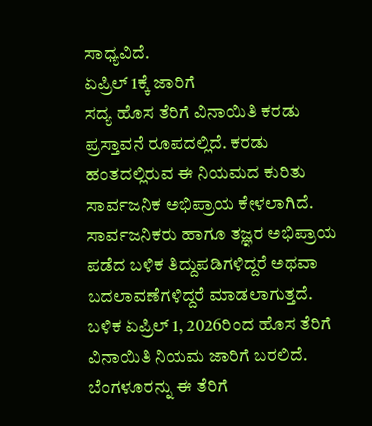ಸಾಧ್ಯವಿದೆ.
ಏಪ್ರಿಲ್ 1ಕ್ಕೆ ಜಾರಿಗೆ
ಸದ್ಯ ಹೊಸ ತೆರಿಗೆ ವಿನಾಯಿತಿ ಕರಡು ಪ್ರಸ್ತಾವನೆ ರೂಪದಲ್ಲಿದೆ. ಕರಡು ಹಂತದಲ್ಲಿರುವ ಈ ನಿಯಮದ ಕುರಿತು ಸಾರ್ವಜನಿಕ ಅಭಿಪ್ರಾಯ ಕೇಳಲಾಗಿದೆ. ಸಾರ್ವಜನಿಕರು ಹಾಗೂ ತಜ್ಞರ ಅಭಿಪ್ರಾಯ ಪಡೆದ ಬಳಿಕ ತಿದ್ದುಪಡಿಗಳಿದ್ದರೆ ಅಥವಾ ಬದಲಾವಣೆಗಳಿದ್ದರೆ ಮಾಡಲಾಗುತ್ತದೆ. ಬಳಿಕ ಏಪ್ರಿಲ್ 1, 2026ರಿಂದ ಹೊಸ ತೆರಿಗೆ ವಿನಾಯಿತಿ ನಿಯಮ ಜಾರಿಗೆ ಬರಲಿದೆ.
ಬೆಂಗಳೂರನ್ನು ಈ ತೆರಿಗೆ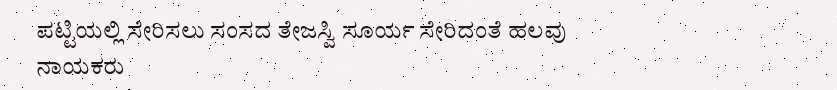ಪಟ್ಟಿಯಲ್ಲಿ ಸೇರಿಸಲು ಸಂಸದ ತೇಜಸ್ವಿ ಸೂರ್ಯ ಸೇರಿದಂತೆ ಹಲವು ನಾಯಕರು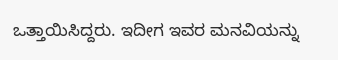ಒತ್ತಾಯಿಸಿದ್ದರು. ಇದೀಗ ಇವರ ಮನವಿಯನ್ನು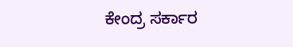ಕೇಂದ್ರ ಸರ್ಕಾರ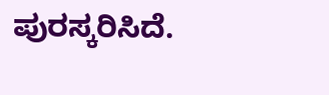ಪುರಸ್ಕರಿಸಿದೆ.